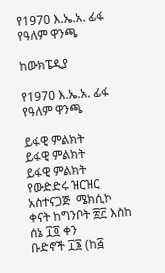የ1970 እ.ኤ.አ. ፊፋ የዓለም ዋንጫ

ከውክፔዲያ

የ1970 እ.ኤ.አ. ፊፋ የዓለም ዋንጫ

ይፋዊ ምልክት
ይፋዊ ምልክት
ይፋዊ ምልክት
የውድድሩ ዝርዝር
አስተናጋጅ  ሜክሲኮ
ቀናት ከግንቦት ፳፫ እስከ ሰኔ ፲፬ ቀን
ቡድኖች ፲፮ (ከ፭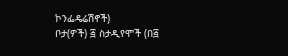ኮንፌዴሬሽኖች)
ቦታ(ዎች) ፭ ስታዲየሞች (በ፭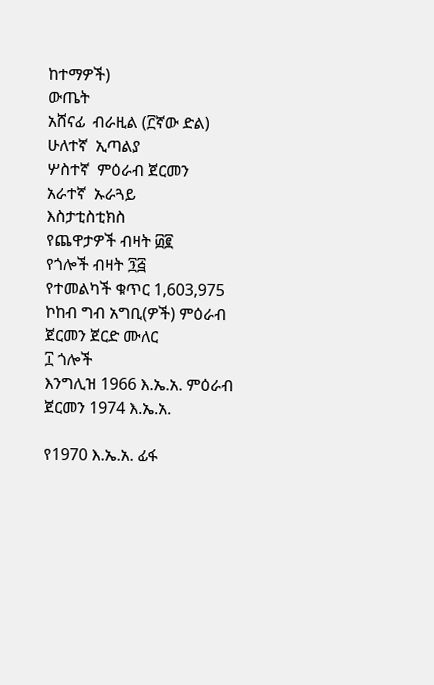ከተማዎች)
ውጤት
አሸናፊ  ብራዚል (፫ኛው ድል)
ሁለተኛ  ኢጣልያ
ሦስተኛ  ምዕራብ ጀርመን
አራተኛ  ኡራጓይ
እስታቲስቲክስ
የጨዋታዎች ብዛት ፴፪
የጎሎች ብዛት ፺፭
የተመልካች ቁጥር 1,603,975
ኮከብ ግብ አግቢ(ዎች) ምዕራብ ጀርመን ጀርድ ሙለር
፲ ጎሎች
እንግሊዝ 1966 እ.ኤ.አ. ምዕራብ ጀርመን 1974 እ.ኤ.አ.

የ1970 እ.ኤ.አ. ፊፋ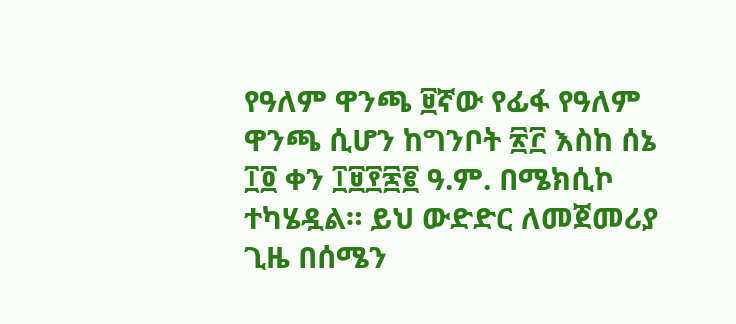የዓለም ዋንጫ ፱ኛው የፊፋ የዓለም ዋንጫ ሲሆን ከግንቦት ፳፫ እስከ ሰኔ ፲፬ ቀን ፲፱፻፷፪ ዓ.ም. በሜክሲኮ ተካሄዷል። ይህ ውድድር ለመጀመሪያ ጊዜ በሰሜን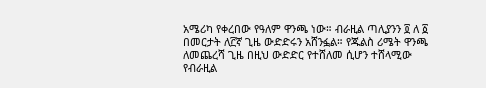አሜሪካ የቀረበው የዓለም ዋንጫ ነው። ብራዚል ጣሊያንን ፬ ለ ፩ በመርታት ለ፫ኛ ጊዜ ውድድሩን አሸንፏል። የጁልስ ሪሜት ዋንጫ ለመጨረሻ ጊዜ በዚህ ውድድር የተሸለመ ሲሆን ተሸላሚው የብራዚል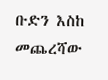ቡድን እስከ መጨረሻው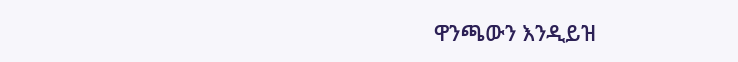ዋንጫውን እንዲይዝ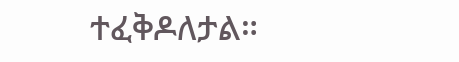ተፈቅዶለታል።